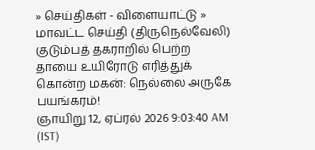» செய்திகள் - விளையாட்டு » மாவட்ட செய்தி (திருநெல்வேலி)
குடும்பத் தகராறில் பெற்ற தாயை உயிரோடு எரித்துக் கொன்ற மகன்: நெல்லை அருகே பயங்கரம்!
ஞாயிறு 12, ஏப்ரல் 2026 9:03:40 AM (IST)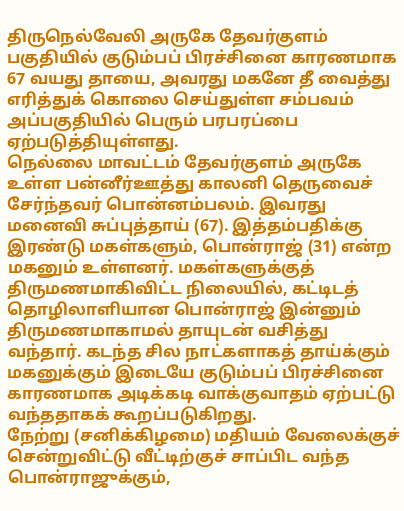திருநெல்வேலி அருகே தேவர்குளம் பகுதியில் குடும்பப் பிரச்சினை காரணமாக 67 வயது தாயை, அவரது மகனே தீ வைத்து எரித்துக் கொலை செய்துள்ள சம்பவம் அப்பகுதியில் பெரும் பரபரப்பை ஏற்படுத்தியுள்ளது.
நெல்லை மாவட்டம் தேவர்குளம் அருகே உள்ள பன்னீர்ஊத்து காலனி தெருவைச் சேர்ந்தவர் பொன்னம்பலம். இவரது மனைவி சுப்புத்தாய் (67). இத்தம்பதிக்கு இரண்டு மகள்களும், பொன்ராஜ் (31) என்ற மகனும் உள்ளனர். மகள்களுக்குத் திருமணமாகிவிட்ட நிலையில், கட்டிடத் தொழிலாளியான பொன்ராஜ் இன்னும் திருமணமாகாமல் தாயுடன் வசித்து வந்தார். கடந்த சில நாட்களாகத் தாய்க்கும் மகனுக்கும் இடையே குடும்பப் பிரச்சினை காரணமாக அடிக்கடி வாக்குவாதம் ஏற்பட்டு வந்ததாகக் கூறப்படுகிறது.
நேற்று (சனிக்கிழமை) மதியம் வேலைக்குச் சென்றுவிட்டு வீட்டிற்குச் சாப்பிட வந்த பொன்ராஜுக்கும்,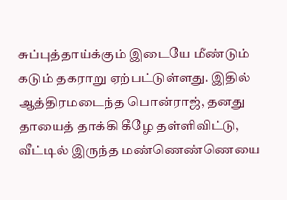சுப்புத்தாய்க்கும் இடையே மீண்டும் கடும் தகராறு ஏற்பட்டுள்ளது. இதில் ஆத்திரமடைந்த பொன்ராஜ், தனது தாயைத் தாக்கி கீழே தள்ளிவிட்டு, வீட்டில் இருந்த மண்ணெண்ணெயை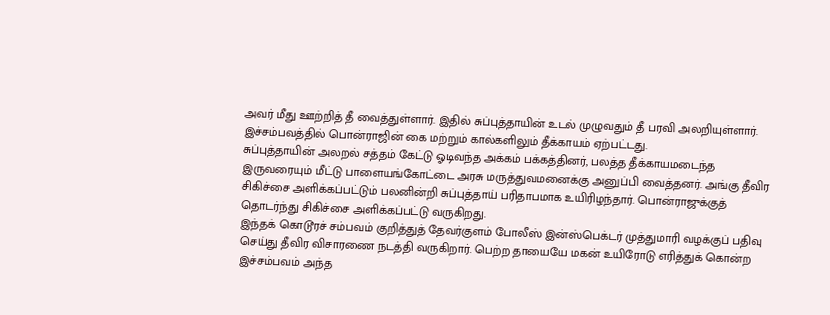அவர் மீது ஊற்றித் தீ வைத்துள்ளார். இதில் சுப்புத்தாயின் உடல் முழுவதும் தீ பரவி அலறியுள்ளார். இச்சம்பவத்தில் பொன்ராஜின் கை மற்றும் கால்களிலும் தீக்காயம் ஏற்பட்டது.
சுப்புத்தாயின் அலறல் சத்தம் கேட்டு ஓடிவந்த அக்கம் பக்கத்தினர், பலத்த தீக்காயமடைந்த இருவரையும் மீட்டு பாளையங்கோட்டை அரசு மருத்துவமனைக்கு அனுப்பி வைத்தனர். அங்கு தீவிர சிகிச்சை அளிக்கப்பட்டும் பலனின்றி சுப்புத்தாய் பரிதாபமாக உயிரிழந்தார். பொன்ராஜுக்குத் தொடர்ந்து சிகிச்சை அளிக்கப்பட்டு வருகிறது.
இந்தக் கொடூரச் சம்பவம் குறித்துத் தேவர்குளம் போலீஸ் இன்ஸ்பெக்டர் முத்துமாரி வழக்குப் பதிவு செய்து தீவிர விசாரணை நடத்தி வருகிறார். பெற்ற தாயையே மகன் உயிரோடு எரித்துக் கொன்ற இச்சம்பவம் அந்த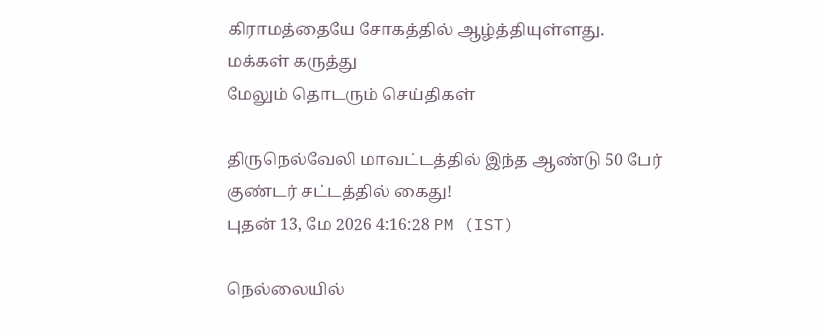கிராமத்தையே சோகத்தில் ஆழ்த்தியுள்ளது.
மக்கள் கருத்து
மேலும் தொடரும் செய்திகள்

திருநெல்வேலி மாவட்டத்தில் இந்த ஆண்டு 50 பேர் குண்டர் சட்டத்தில் கைது!
புதன் 13, மே 2026 4:16:28 PM (IST)

நெல்லையில்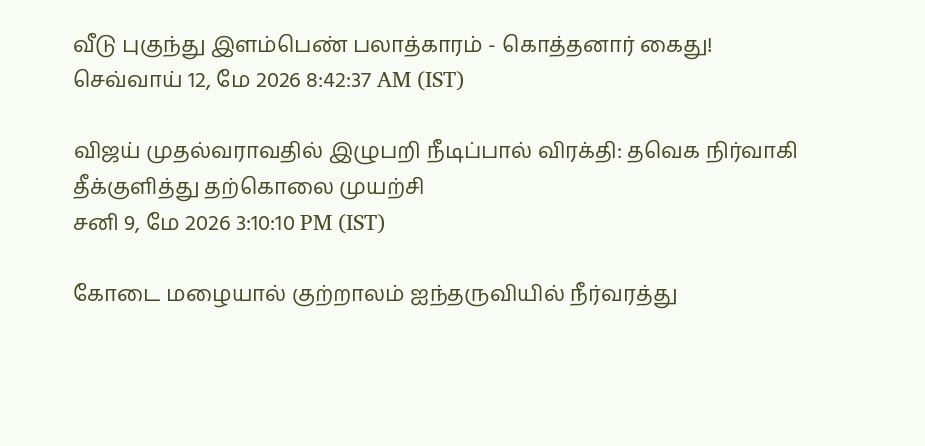வீடு புகுந்து இளம்பெண் பலாத்காரம் - கொத்தனார் கைது!
செவ்வாய் 12, மே 2026 8:42:37 AM (IST)

விஜய் முதல்வராவதில் இழுபறி நீடிப்பால் விரக்தி: தவெக நிர்வாகி தீக்குளித்து தற்கொலை முயற்சி
சனி 9, மே 2026 3:10:10 PM (IST)

கோடை மழையால் குற்றாலம் ஐந்தருவியில் நீர்வரத்து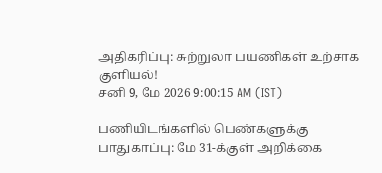அதிகரிப்பு: சுற்றுலா பயணிகள் உற்சாக குளியல்!
சனி 9, மே 2026 9:00:15 AM (IST)

பணியிடங்களில் பெண்களுக்கு பாதுகாப்பு: மே 31-க்குள் அறிக்கை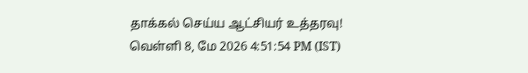தாக்கல் செய்ய ஆட்சியர் உத்தரவு!
வெள்ளி 8, மே 2026 4:51:54 PM (IST)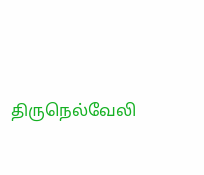திருநெல்வேலி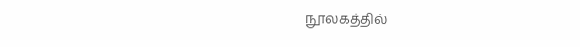நூலகத்தில்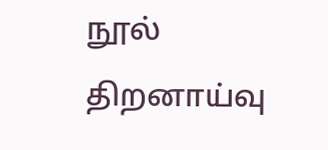நூல் திறனாய்வு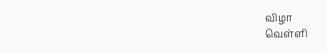விழா
வெள்ளி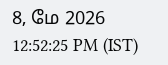8, மே 2026 12:52:25 PM (IST)